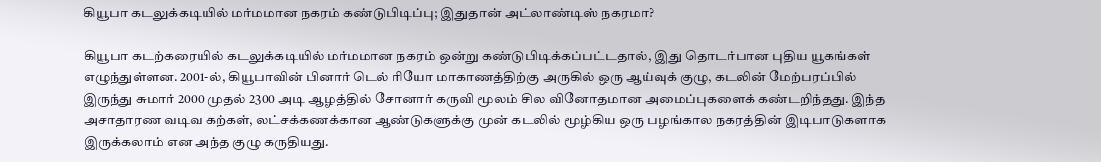கியூபா கடலுக்கடியில் மர்மமான நகரம் கண்டுபிடிப்பு; இதுதான் அட்லாண்டிஸ் நகரமா?

கியூபா கடற்கரையில் கடலுக்கடியில் மர்மமான நகரம் ஒன்று கண்டுபிடிக்கப்பட்டதால், இது தொடர்பான புதிய யூகங்கள் எழுந்துள்ளன. 2001-ல், கியூபாவின் பினார் டெல் ரியோ மாகாணத்திற்கு அருகில் ஒரு ஆய்வுக் குழு, கடலின் மேற்பரப்பில் இருந்து சுமார் 2000 முதல் 2300 அடி ஆழத்தில் சோனார் கருவி மூலம் சில வினோதமான அமைப்புகளைக் கண்டறிந்தது. இந்த அசாதாரண வடிவ கற்கள், லட்சக்கணக்கான ஆண்டுகளுக்கு முன் கடலில் மூழ்கிய ஒரு பழங்கால நகரத்தின் இடிபாடுகளாக இருக்கலாம் என அந்த குழு கருதியது.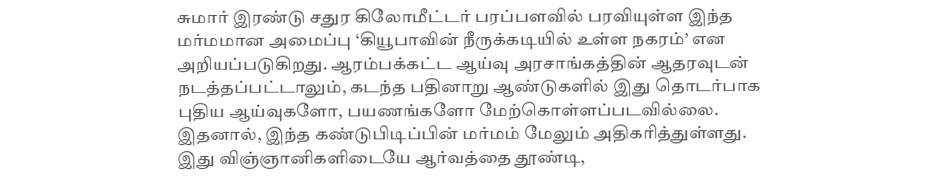சுமார் இரண்டு சதுர கிலோமீட்டர் பரப்பளவில் பரவியுள்ள இந்த மர்மமான அமைப்பு ‘கியூபாவின் நீருக்கடியில் உள்ள நகரம்’ என அறியப்படுகிறது. ஆரம்பக்கட்ட ஆய்வு அரசாங்கத்தின் ஆதரவுடன் நடத்தப்பட்டாலும், கடந்த பதினாறு ஆண்டுகளில் இது தொடர்பாக புதிய ஆய்வுகளோ, பயணங்களோ மேற்கொள்ளப்படவில்லை. இதனால், இந்த கண்டுபிடிப்பின் மர்மம் மேலும் அதிகரித்துள்ளது. இது விஞ்ஞானிகளிடையே ஆர்வத்தை தூண்டி,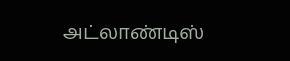அட்லாண்டிஸ்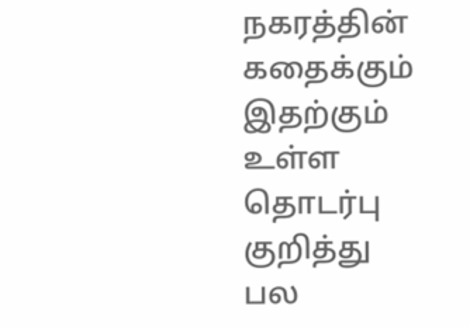நகரத்தின் கதைக்கும் இதற்கும் உள்ள தொடர்பு குறித்து பல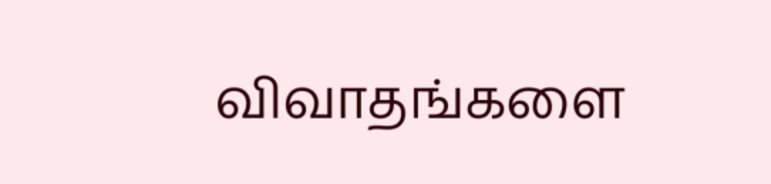விவாதங்களை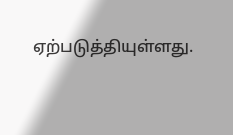ஏற்படுத்தியுள்ளது.